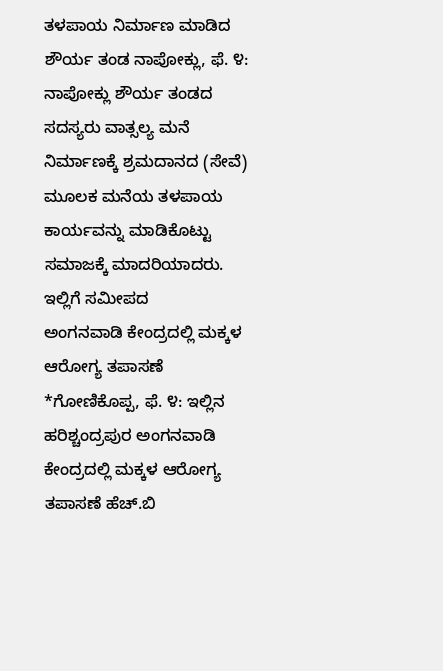ತಳಪಾಯ ನಿರ್ಮಾಣ ಮಾಡಿದ ಶೌರ್ಯ ತಂಡ ನಾಪೋಕ್ಲು, ಫೆ. ೪: ನಾಪೋಕ್ಲು ಶೌರ್ಯ ತಂಡದ ಸದಸ್ಯರು ವಾತ್ಸಲ್ಯ ಮನೆ ನಿರ್ಮಾಣಕ್ಕೆ ಶ್ರಮದಾನದ (ಸೇವೆ) ಮೂಲಕ ಮನೆಯ ತಳಪಾಯ ಕಾರ್ಯವನ್ನು ಮಾಡಿಕೊಟ್ಟು ಸಮಾಜಕ್ಕೆ ಮಾದರಿಯಾದರು. ಇಲ್ಲಿಗೆ ಸಮೀಪದ
ಅಂಗನವಾಡಿ ಕೇಂದ್ರದಲ್ಲಿ ಮಕ್ಕಳ ಆರೋಗ್ಯ ತಪಾಸಣೆ *ಗೋಣಿಕೊಪ್ಪ, ಫೆ. ೪: ಇಲ್ಲಿನ ಹರಿಶ್ಚಂದ್ರಪುರ ಅಂಗನವಾಡಿ ಕೇಂದ್ರದಲ್ಲಿ ಮಕ್ಕಳ ಆರೋಗ್ಯ ತಪಾಸಣೆ ಹೆಚ್.ಬಿ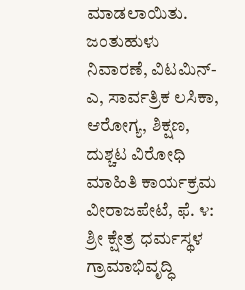ಮಾಡಲಾಯಿತು. ಜಂತುಹುಳು ನಿವಾರಣೆ, ವಿಟಮಿನ್-ಎ, ಸಾರ್ವತ್ರಿಕ ಲಸಿಕಾ, ಆರೋಗ್ಯ, ಶಿಕ್ಷಣ,
ದುಶ್ಚಟ ವಿರೋಧಿ ಮಾಹಿತಿ ಕಾರ್ಯಕ್ರಮ ವೀರಾಜಪೇಟೆ, ಫೆ. ೪: ಶ್ರೀ ಕ್ಷೇತ್ರ ಧರ್ಮಸ್ಥಳ ಗ್ರಾಮಾಭಿವೃದ್ಧಿ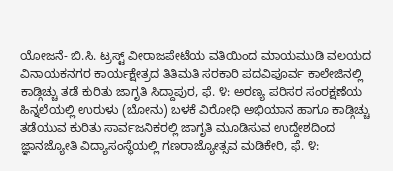ಯೋಜನೆ- ಬಿ.ಸಿ. ಟ್ರಸ್ಟ್ ವೀರಾಜಪೇಟೆಯ ವತಿಯಿಂದ ಮಾಯಮುಡಿ ವಲಯದ ವಿನಾಯಕನಗರ ಕಾರ್ಯಕ್ಷೇತ್ರದ ತಿತಿಮತಿ ಸರಕಾರಿ ಪದವಿಪೂರ್ವ ಕಾಲೇಜಿನಲ್ಲಿ
ಕಾಡ್ಗಿಚ್ಚು ತಡೆ ಕುರಿತು ಜಾಗೃತಿ ಸಿದ್ದಾಪುರ, ಫೆ. ೪: ಅರಣ್ಯ ಪರಿಸರ ಸಂರಕ್ಷಣೆಯ ಹಿನ್ನಲೆಯಲ್ಲಿ ಉರುಳು (ಬೋನು) ಬಳಕೆ ವಿರೋಧಿ ಅಭಿಯಾನ ಹಾಗೂ ಕಾಡ್ಗಿಚ್ಚು ತಡೆಯುವ ಕುರಿತು ಸಾರ್ವಜನಿಕರಲ್ಲಿ ಜಾಗೃತಿ ಮೂಡಿಸುವ ಉದ್ದೇಶದಿಂದ
ಜ್ಞಾನಜ್ಯೋತಿ ವಿದ್ಯಾಸಂಸ್ಥೆಯಲ್ಲಿ ಗಣರಾಜ್ಯೋತ್ಸವ ಮಡಿಕೇರಿ, ಫೆ. ೪: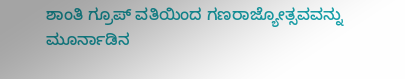ಶಾಂತಿ ಗ್ರೂಪ್ ವತಿಯಿಂದ ಗಣರಾಜ್ಯೋತ್ಸವವನ್ನು ಮೂರ್ನಾಡಿನ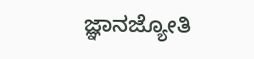ಜ್ಞಾನಜ್ಯೋತಿ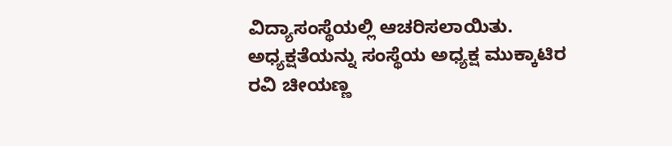ವಿದ್ಯಾಸಂಸ್ಥೆಯಲ್ಲಿ ಆಚರಿಸಲಾಯಿತು. ಅಧ್ಯಕ್ಷತೆಯನ್ನು ಸಂಸ್ಥೆಯ ಅಧ್ಯಕ್ಷ ಮುಕ್ಕಾಟಿರ ರವಿ ಚೀಯಣ್ಣ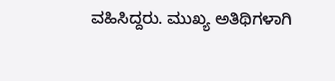ವಹಿಸಿದ್ದರು. ಮುಖ್ಯ ಅತಿಥಿಗಳಾಗಿ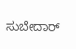ಸುಬೇದಾರ್